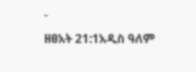-
ዘፀአት 21:1አዲስ ዓለም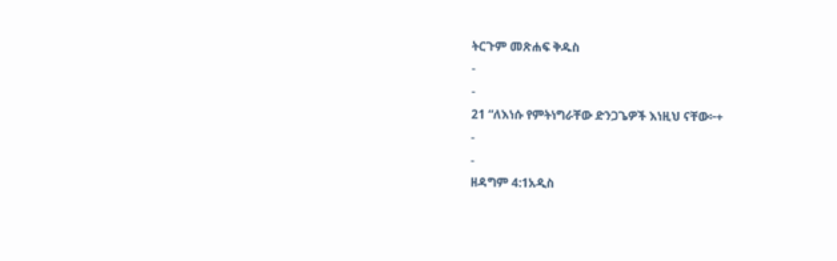ትርጉም መጽሐፍ ቅዱስ
-
-
21 “ለእነሱ የምትነግራቸው ድንጋጌዎች እነዚህ ናቸው፦+
-
-
ዘዳግም 4:1አዲስ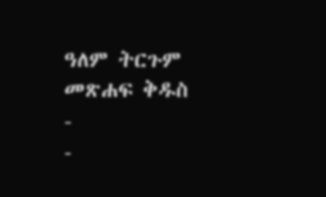ዓለም ትርጉም መጽሐፍ ቅዱስ
-
-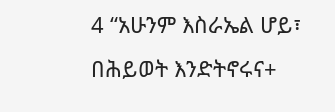4 “አሁንም እስራኤል ሆይ፣ በሕይወት እንድትኖሩና+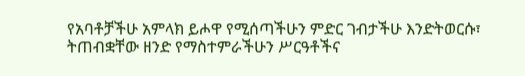የአባቶቻችሁ አምላክ ይሖዋ የሚሰጣችሁን ምድር ገብታችሁ እንድትወርሱ፣ ትጠብቋቸው ዘንድ የማስተምራችሁን ሥርዓቶችና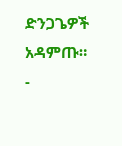ድንጋጌዎች አዳምጡ።
-